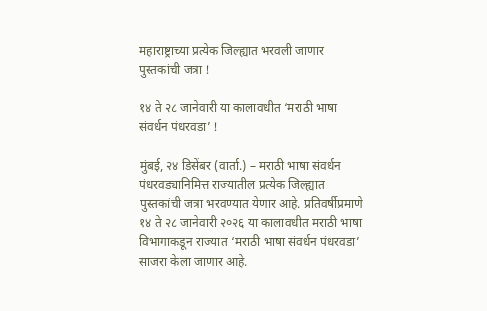महाराष्ट्राच्या प्रत्येक जिल्ह्यात भरवली जाणार पुस्तकांची जत्रा !

१४ ते २८ जानेवारी या कालावधीत ‘मराठी भाषा संवर्धन पंधरवडा’ !

मुंबई, २४ डिसेंबर (वार्ता.) – मराठी भाषा संवर्धन पंधरवड्यानिमित्त राज्यातील प्रत्येक जिल्ह्यात पुस्तकांची जत्रा भरवण्यात येणार आहे. प्रतिवर्षीप्रमाणे १४ ते २८ जानेवारी २०२६ या कालावधीत मराठी भाषा विभागाकडून राज्यात ‘मराठी भाषा संवर्धन पंधरवडा’ साजरा केला जाणार आहे.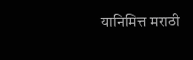यानिमित्त मराठी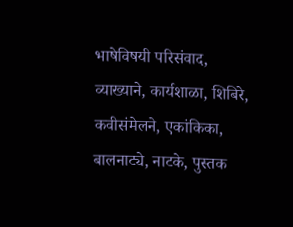भाषेविषयी परिसंवाद, व्याख्याने, कार्यशाळा, शिबिरे, कवीसंमेलने, एकांकिका, बालनाट्ये, नाटके, पुस्तक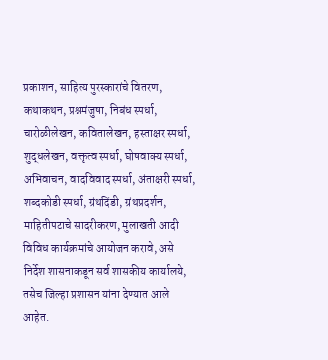प्रकाशन, साहित्य पुरस्कारांचे वितरण, कथाकथन, प्रश्नमंजुषा, निबंध स्पर्धा, चारोळीलेखन, कवितालेखन, हस्ताक्षर स्पर्धा, शुद्धलेखन, वक्तृत्व स्पर्धा, घोषवाक्य स्पर्धा, अभिवाचन, वादविवाद स्पर्धा, अंताक्षरी स्पर्धा, शब्दकोडी स्पर्धा, ग्रंथदिंडी, ग्रंथप्रदर्शन, माहितीपटाचे सादरीकरण, मुलाखती आदी विविध कार्यक्रमांचे आयोजन करावे, असे निर्देश शासनाकडून सर्व शासकीय कार्यालये, तसेच जिल्हा प्रशासन यांना देण्यात आले आहेत.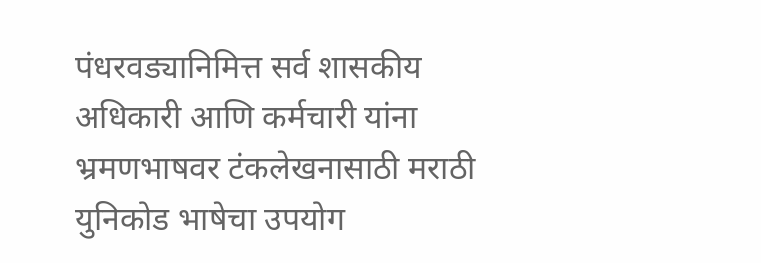पंधरवड्यानिमित्त सर्व शासकीय अधिकारी आणि कर्मचारी यांना भ्रमणभाषवर टंकलेखनासाठी मराठी युनिकोड भाषेचा उपयोग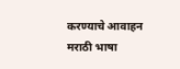करण्याचे आवाहन मराठी भाषा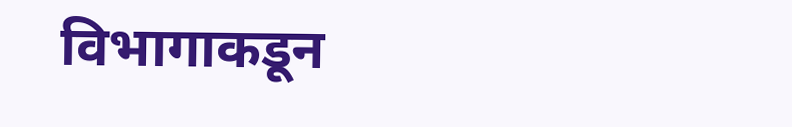विभागाकडून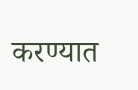करण्यात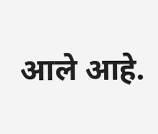आले आहे.